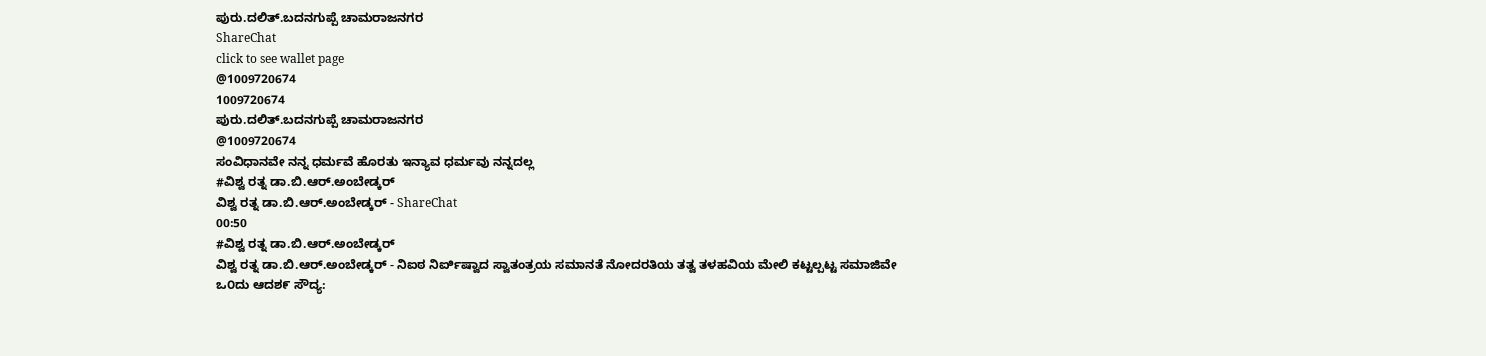ಪುರು.ದಲಿತ್.ಬದನಗುಪ್ಪೆ ಚಾಮರಾಜನಗರ
ShareChat
click to see wallet page
@1009720674
1009720674
ಪುರು.ದಲಿತ್.ಬದನಗುಪ್ಪೆ ಚಾಮರಾಜನಗರ
@1009720674
ಸಂವಿಧಾನವೇ ನನ್ನ ಧರ್ಮವೆ ಹೊರತು ಇನ್ಯಾವ ಧರ್ಮವು ನನ್ನದಲ್ಲ
#ವಿಶ್ವ ರತ್ನ ಡಾ.ಬಿ.ಆರ್.ಅಂಬೇಡ್ಕರ್
ವಿಶ್ವ ರತ್ನ ಡಾ.ಬಿ.ಆರ್.ಅಂಬೇಡ್ಕರ್ - ShareChat
00:50
#ವಿಶ್ವ ರತ್ನ ಡಾ.ಬಿ.ಆರ್.ಅಂಬೇಡ್ಕರ್
ವಿಶ್ವ ರತ್ನ ಡಾ.ಬಿ.ಆರ್.ಅಂಬೇಡ್ಕರ್ - ನಿಐಠ ನಿರ್ಐಿಷ್ವಾದ ಸ್ವಾತಂತ್ರಯ ಸಮಾನತೆ ನೋದರತಿಯ ತತ್ವ ತಳಹವಿಯ ಮೇಲಿ ಕಟ್ಟಲ್ಪಟ್ಟ ಸಮಾಜಿವೇ ಒ೦ದು ಆದಶ೯ ಸೌದ್ಯ: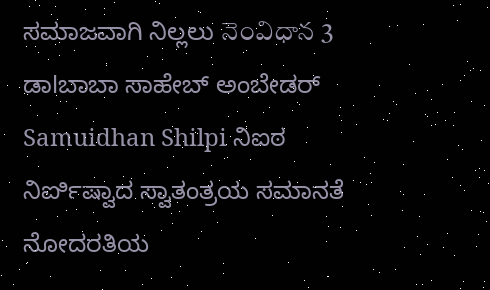ಸಮಾಜವಾಗಿ ನಿಲ್ಲಲು నెంవిధాన 3 ಡಾlಬಾಬಾ ಸಾಹೇಬ್ ಅಂಬೇಡರ್ Samuidhan Shilpi ನಿಐಠ ನಿರ್ಐಿಷ್ವಾದ ಸ್ವಾತಂತ್ರಯ ಸಮಾನತೆ ನೋದರತಿಯ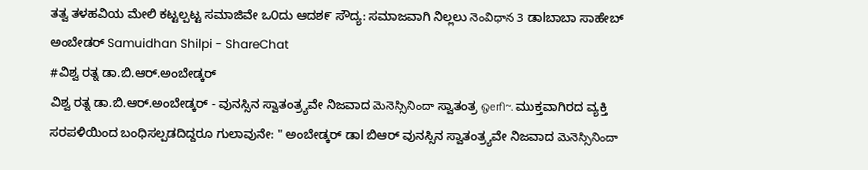ತತ್ವ ತಳಹವಿಯ ಮೇಲಿ ಕಟ್ಟಲ್ಪಟ್ಟ ಸಮಾಜಿವೇ ಒ೦ದು ಆದಶ೯ ಸೌದ್ಯ: ಸಮಾಜವಾಗಿ ನಿಲ್ಲಲು నెంవిధాన 3 ಡಾlಬಾಬಾ ಸಾಹೇಬ್ ಅಂಬೇಡರ್ Samuidhan Shilpi - ShareChat
#ವಿಶ್ವ ರತ್ನ ಡಾ.ಬಿ.ಆರ್.ಅಂಬೇಡ್ಕರ್
ವಿಶ್ವ ರತ್ನ ಡಾ.ಬಿ.ಆರ್.ಅಂಬೇಡ್ಕರ್ - ವುನಸ್ಸಿನ ಸ್ವಾತಂತ್ರ್ಯವೇ ನಿಜವಾದ మెనెస్సినిందా ಸ್ವಾತಂತ್ರ ஒeரி~. ಮುಕ್ತವಾಗಿರದ ವ್ಯಕ್ತಿ ಸರಪಳಿಯಿಂದ ಬಂಧಿಸಲ್ಪಡದಿದ್ದರೂ ಗುಲಾವುನೇ: " ಅಂಬೇಡ್ಕರ್ ಡಾl ಬಿಆರ್ ವುನಸ್ಸಿನ ಸ್ವಾತಂತ್ರ್ಯವೇ ನಿಜವಾದ మెనెస్సినిందా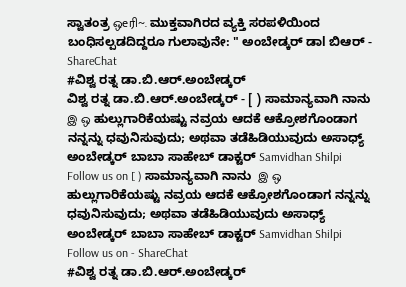ಸ್ವಾತಂತ್ರ ஒeரி~. ಮುಕ್ತವಾಗಿರದ ವ್ಯಕ್ತಿ ಸರಪಳಿಯಿಂದ ಬಂಧಿಸಲ್ಪಡದಿದ್ದರೂ ಗುಲಾವುನೇ: " ಅಂಬೇಡ್ಕರ್ ಡಾl ಬಿಆರ್ - ShareChat
#ವಿಶ್ವ ರತ್ನ ಡಾ.ಬಿ.ಆರ್.ಅಂಬೇಡ್ಕರ್
ವಿಶ್ವ ರತ್ನ ಡಾ.ಬಿ.ಆರ್.ಅಂಬೇಡ್ಕರ್ - [ ) ಸಾಮಾನ್ಯವಾಗಿ ನಾನು  இ ஒ ಹುಲ್ಲುಗಾರಿಕೆಯಷ್ಟು ನವ್ರಯ ಆದಕೆ ಆಕ್ರೋಶಗೊಂಡಾಗ ನನ್ನನ್ನು ಧವುನಿಸುವುದು; ಅಥವಾ ತಡೆಹಿಡಿಯುವುದು ಅಸಾಧ್ಯ್ ಅಂಬೇಡ್ಕರ್ ಬಾಬಾ ಸಾಹೇಬ್ ಡಾಕ್ಟರ್ Samvidhan Shilpi  Follow us on [ ) ಸಾಮಾನ್ಯವಾಗಿ ನಾನು  இ ஒ ಹುಲ್ಲುಗಾರಿಕೆಯಷ್ಟು ನವ್ರಯ ಆದಕೆ ಆಕ್ರೋಶಗೊಂಡಾಗ ನನ್ನನ್ನು ಧವುನಿಸುವುದು; ಅಥವಾ ತಡೆಹಿಡಿಯುವುದು ಅಸಾಧ್ಯ್ ಅಂಬೇಡ್ಕರ್ ಬಾಬಾ ಸಾಹೇಬ್ ಡಾಕ್ಟರ್ Samvidhan Shilpi  Follow us on - ShareChat
#ವಿಶ್ವ ರತ್ನ ಡಾ.ಬಿ.ಆರ್.ಅಂಬೇಡ್ಕರ್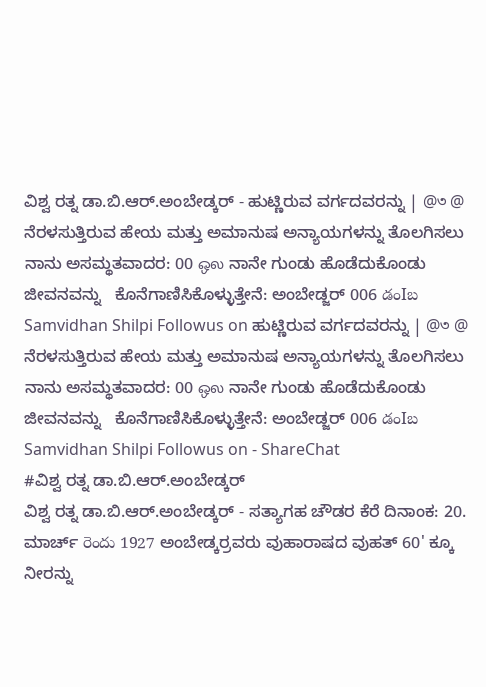ವಿಶ್ವ ರತ್ನ ಡಾ.ಬಿ.ಆರ್.ಅಂಬೇಡ್ಕರ್ - ಹುಟ್ಣಿರುವ ವರ್ಗದವರನ್ನು | @৩ @ ನೆರಳಸುತ್ತಿರುವ ಹೇಯ ಮತ್ತು ಅಮಾನುಷ ಅನ್ಯಾಯಗಳನ್ನು ತೊಲಗಿಸಲು ನಾನು ಅಸಮ್ಥತವಾದರ: 00 ஒல ನಾನೇ ಗುಂಡು ಹೊಡೆದುಕೊಂಡು ಜೀವನವನ್ನು   ಕೊನೆಗಾಣಿಸಿಕೊಳ್ಳುತ್ತೇನೆ: ಅಂಬೇಡ್ಜರ್ 006 డంIబ Samvidhan Shilpi Followus on ಹುಟ್ಣಿರುವ ವರ್ಗದವರನ್ನು | @৩ @ ನೆರಳಸುತ್ತಿರುವ ಹೇಯ ಮತ್ತು ಅಮಾನುಷ ಅನ್ಯಾಯಗಳನ್ನು ತೊಲಗಿಸಲು ನಾನು ಅಸಮ್ಥತವಾದರ: 00 ஒல ನಾನೇ ಗುಂಡು ಹೊಡೆದುಕೊಂಡು ಜೀವನವನ್ನು   ಕೊನೆಗಾಣಿಸಿಕೊಳ್ಳುತ್ತೇನೆ: ಅಂಬೇಡ್ಜರ್ 006 డంIబ Samvidhan Shilpi Followus on - ShareChat
#ವಿಶ್ವ ರತ್ನ ಡಾ.ಬಿ.ಆರ್.ಅಂಬೇಡ್ಕರ್
ವಿಶ್ವ ರತ್ನ ಡಾ.ಬಿ.ಆರ್.ಅಂಬೇಡ್ಕರ್ - ಸತ್ಯಾಗಹ ಚೌಡರ ಕೆರೆ ದಿನಾಂಕ: 20. ಮಾರ್ಚ್ రెందు 1927 ಅಂಬೇಡ್ಕರ್ರವರು ವುಹಾರಾಷದ ವುಹತ್ 60' ಕ್ಕೂ ನೀರನ್ನು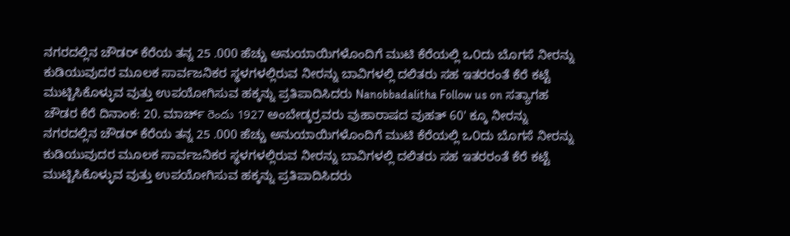ನಗರದಲ್ಲಿನ ಚೌಡರ್ ಕೆರೆಯ ತನ್ನ 25 .000 ಹೆಚ್ಚು ಅನುಯಾಯಿಗಳೊಂದಿಗೆ ಮುಟಿ ಕೆರೆಯಲ್ಲಿ ಒ೦ದು ಬೊಗಸೆ ನೀರನ್ನು ಕುಡಿಯುವುದರ ಮೂಲಕ ಸಾರ್ವಜನಿಕರ ಸ್ಥಳಗಳಲ್ಲಿರುವ ನೀರನ್ನು ಬಾವಿಗಳಲ್ಲಿ ದಲಿತರು ಸಹ ಇತರರಂತೆ ಕೆರೆ ಕಟ್ಟೆ ಮುಟ್ಟಿಸಿಕೊಳ್ಳುವ ವುತ್ತು ಉಪಯೋಗಿಸುವ ಹಕ್ಕನ್ನು ಪ್ರತಿಪಾದಿಸಿದರು Nanobbadalitha Follow us on ಸತ್ಯಾಗಹ ಚೌಡರ ಕೆರೆ ದಿನಾಂಕ: 20. ಮಾರ್ಚ್ రెందు 1927 ಅಂಬೇಡ್ಕರ್ರವರು ವುಹಾರಾಷದ ವುಹತ್ 60' ಕ್ಕೂ ನೀರನ್ನು ನಗರದಲ್ಲಿನ ಚೌಡರ್ ಕೆರೆಯ ತನ್ನ 25 .000 ಹೆಚ್ಚು ಅನುಯಾಯಿಗಳೊಂದಿಗೆ ಮುಟಿ ಕೆರೆಯಲ್ಲಿ ಒ೦ದು ಬೊಗಸೆ ನೀರನ್ನು ಕುಡಿಯುವುದರ ಮೂಲಕ ಸಾರ್ವಜನಿಕರ ಸ್ಥಳಗಳಲ್ಲಿರುವ ನೀರನ್ನು ಬಾವಿಗಳಲ್ಲಿ ದಲಿತರು ಸಹ ಇತರರಂತೆ ಕೆರೆ ಕಟ್ಟೆ ಮುಟ್ಟಿಸಿಕೊಳ್ಳುವ ವುತ್ತು ಉಪಯೋಗಿಸುವ ಹಕ್ಕನ್ನು ಪ್ರತಿಪಾದಿಸಿದರು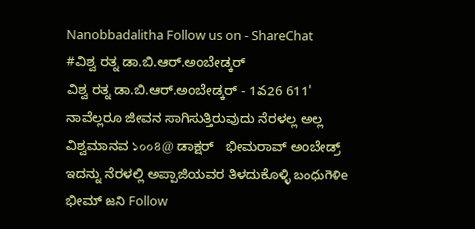Nanobbadalitha Follow us on - ShareChat
#ವಿಶ್ವ ರತ್ನ ಡಾ.ಬಿ.ಆರ್.ಅಂಬೇಡ್ಕರ್
ವಿಶ್ವ ರತ್ನ ಡಾ.ಬಿ.ಆರ್.ಅಂಬೇಡ್ಕರ್ - 1వ26 611' ನಾವೆಲ್ಲರೂ ಜೀವನ ಸಾಗಿಸುತ್ತಿರುವುದು ನೆರಳಲ್ಲ ಅಲ್ಲ   ವಿಶ್ವಮಾನವ ১০০৪@ ಡಾಕ್ಷರ್   ಭೀಮರಾವ್ ಅಂಬೇಡ್ರ್ ಇದನ್ನು ನೆರಳಲ್ಲಿ ಅಪ್ಪಾಜಿಯವರ ತಿಳದುಕೊಳ್ಳಿ బంధుగెళిe ಭೀಮ್ జని Follow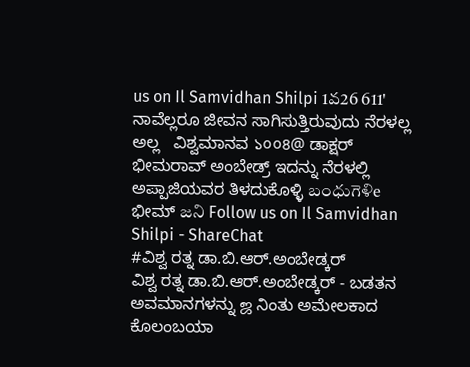us on Il Samvidhan Shilpi 1వ26 611' ನಾವೆಲ್ಲರೂ ಜೀವನ ಸಾಗಿಸುತ್ತಿರುವುದು ನೆರಳಲ್ಲ ಅಲ್ಲ   ವಿಶ್ವಮಾನವ ১০০৪@ ಡಾಕ್ಷರ್   ಭೀಮರಾವ್ ಅಂಬೇಡ್ರ್ ಇದನ್ನು ನೆರಳಲ್ಲಿ ಅಪ್ಪಾಜಿಯವರ ತಿಳದುಕೊಳ್ಳಿ బంధుగెళిe ಭೀಮ್ జని Follow us on Il Samvidhan Shilpi - ShareChat
#ವಿಶ್ವ ರತ್ನ ಡಾ.ಬಿ.ಆರ್.ಅಂಬೇಡ್ಕರ್
ವಿಶ್ವ ರತ್ನ ಡಾ.ಬಿ.ಆರ್.ಅಂಬೇಡ್ಕರ್ - ಬಡತನ   ಅವಮಾನಗಳನ್ನು ஜ ನಿಂತು ಅಮೇಲಕಾದ ಕೊಲಂಬಯಾ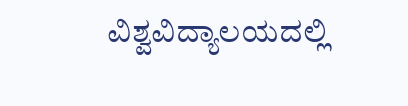ವಿಶ್ವವಿದ್ಯಾಲಯದಲ್ಲಿ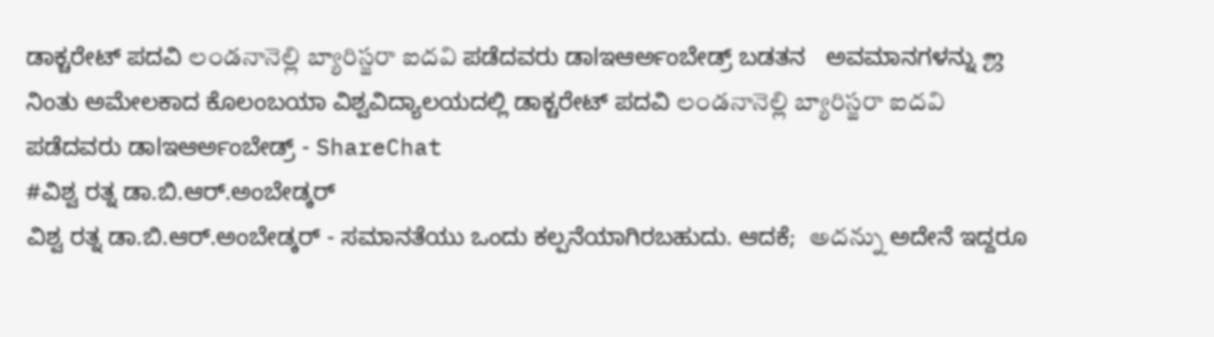ಡಾಕ್ಚರೇಟ್ ಪದವಿ లండనానెల్లి బ్యారిస్జరా ఐదవి ಪಡೆದವರು ಡಾlಇಆರ್ಅಂಬೇಡ್ರ್ ಬಡತನ   ಅವಮಾನಗಳನ್ನು ஜ ನಿಂತು ಅಮೇಲಕಾದ ಕೊಲಂಬಯಾ ವಿಶ್ವವಿದ್ಯಾಲಯದಲ್ಲಿ ಡಾಕ್ಚರೇಟ್ ಪದವಿ లండనానెల్లి బ్యారిస్జరా ఐదవి ಪಡೆದವರು ಡಾlಇಆರ್ಅಂಬೇಡ್ರ್ - ShareChat
#ವಿಶ್ವ ರತ್ನ ಡಾ.ಬಿ.ಆರ್.ಅಂಬೇಡ್ಕರ್
ವಿಶ್ವ ರತ್ನ ಡಾ.ಬಿ.ಆರ್.ಅಂಬೇಡ್ಕರ್ - ಸಮಾನತೆಯು ಒಂದು ಕಲ್ಪನೆಯಾಗಿರಬಹುದು. ಆದಕೆ;  అదన్ను ಅದೇನೆ ಇದ್ದರೂ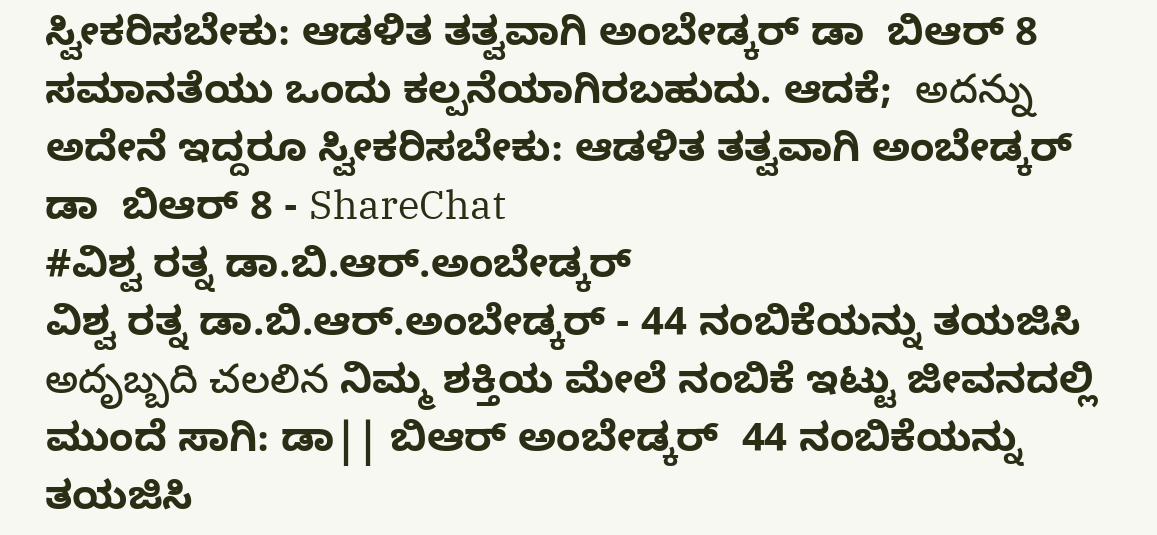ಸ್ವೀಕರಿಸಬೇಕು: ಆಡಳಿತ ತತ್ವವಾಗಿ ಅಂಬೇಡ್ಕರ್ ಡಾ  ಬಿಆರ್ 8 ಸಮಾನತೆಯು ಒಂದು ಕಲ್ಪನೆಯಾಗಿರಬಹುದು. ಆದಕೆ;  అదన్ను ಅದೇನೆ ಇದ್ದರೂ ಸ್ವೀಕರಿಸಬೇಕು: ಆಡಳಿತ ತತ್ವವಾಗಿ ಅಂಬೇಡ್ಕರ್ ಡಾ  ಬಿಆರ್ 8 - ShareChat
#ವಿಶ್ವ ರತ್ನ ಡಾ.ಬಿ.ಆರ್.ಅಂಬೇಡ್ಕರ್
ವಿಶ್ವ ರತ್ನ ಡಾ.ಬಿ.ಆರ್.ಅಂಬೇಡ್ಕರ್ - 44 ನಂಬಿಕೆಯನ್ನು ತಯಜಿಸಿ  అదృబ్బది చలలిన ನಿಮ್ಮ ಶಕ್ತಿಯ ಮೇಲೆ ನಂಬಿಕೆ ಇಟ್ಟು ಜೀವನದಲ್ಲಿ ಮುಂದೆ ಸಾಗಿ: ಡಾ|| ಬಿಆರ್ ಅಂಬೇಡ್ಕರ್  44 ನಂಬಿಕೆಯನ್ನು ತಯಜಿಸಿ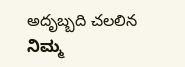అదృబ్బది చలలిన ನಿಮ್ಮ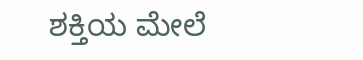ಶಕ್ತಿಯ ಮೇಲೆ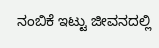ನಂಬಿಕೆ ಇಟ್ಟು ಜೀವನದಲ್ಲಿ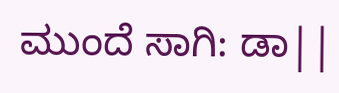ಮುಂದೆ ಸಾಗಿ: ಡಾ||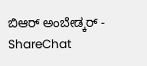ಬಿಆರ್ ಅಂಬೇಡ್ಕರ್ - ShareChat